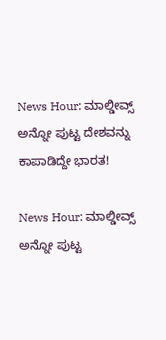News Hour: ಮಾಲ್ಡೀವ್ಸ್‌ ಅನ್ನೋ ಪುಟ್ಟ ದೇಶವನ್ನು ಕಾಪಾಡಿದ್ದೇ ಭಾರತ!

News Hour: ಮಾಲ್ಡೀವ್ಸ್‌ ಅನ್ನೋ ಪುಟ್ಟ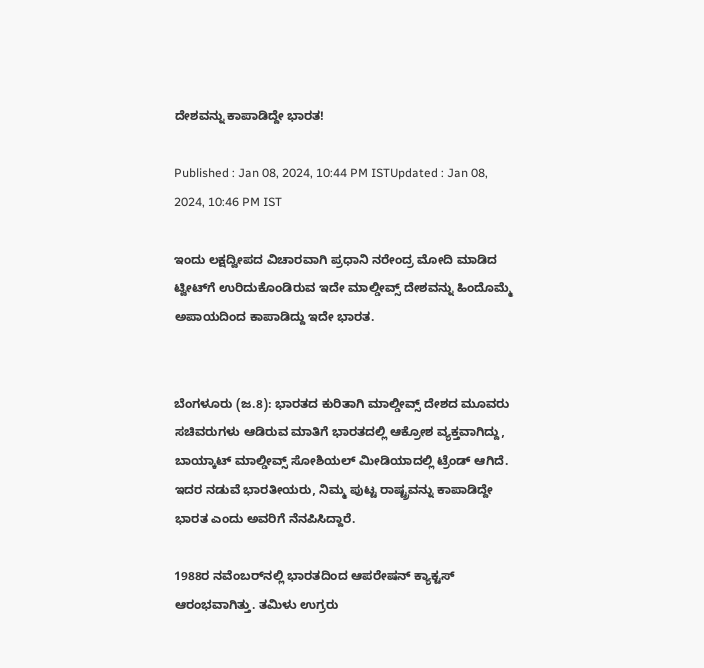ದೇಶವನ್ನು ಕಾಪಾಡಿದ್ದೇ ಭಾರತ!

Published : Jan 08, 2024, 10:44 PM ISTUpdated : Jan 08, 2024, 10:46 PM IST

ಇಂದು ಲಕ್ಷದ್ವೀಪದ ವಿಚಾರವಾಗಿ ಪ್ರಧಾನಿ ನರೇಂದ್ರ ಮೋದಿ ಮಾಡಿದ ಟ್ವೀಟ್‌ಗೆ ಉರಿದುಕೊಂಡಿರುವ ಇದೇ ಮಾಲ್ಡೀವ್ಸ್ ದೇಶವನ್ನು ಹಿಂದೊಮ್ಮೆ ಅಪಾಯದಿಂದ ಕಾಪಾಡಿದ್ದು ಇದೇ ಭಾರತ.


ಬೆಂಗಳೂರು (ಜ.8): ಭಾರತದ ಕುರಿತಾಗಿ ಮಾಲ್ಡೀವ್ಸ್‌ ದೇಶದ ಮೂವರು ಸಚಿವರುಗಳು ಆಡಿರುವ ಮಾತಿಗೆ ಭಾರತದಲ್ಲಿ ಆಕ್ರೋಶ ವ್ಯಕ್ತವಾಗಿದ್ದು, ಬಾಯ್ಕಾಟ್‌ ಮಾಲ್ಡೀವ್ಸ್‌ ಸೋಶಿಯಲ್‌ ಮೀಡಿಯಾದಲ್ಲಿ ಟ್ರೆಂಡ್‌ ಆಗಿದೆ. ಇದರ ನಡುವೆ ಭಾರತೀಯರು, ನಿಮ್ಮ ಪುಟ್ಟ ರಾಷ್ಟ್ರವನ್ನು ಕಾಪಾಡಿದ್ದೇ ಭಾರತ ಎಂದು ಅವರಿಗೆ ನೆನಪಿಸಿದ್ದಾರೆ.

1988ರ ನವೆಂಬರ್‌ನಲ್ಲಿ ಭಾರತದಿಂದ ಆಪರೇಷನ್ ಕ್ಯಾಕ್ಟಸ್ ಆರಂಭವಾಗಿತ್ತು. ತಮಿಳು ಉಗ್ರರು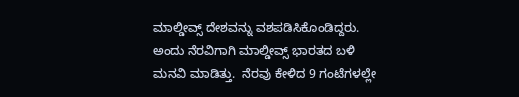ಮಾಲ್ಡೀವ್ಸ್‌ ದೇಶವನ್ನು ವಶಪಡಿಸಿಕೊಂಡಿದ್ದರು. ಅಂದು ನೆರವಿಗಾಗಿ ಮಾಲ್ಡೀವ್ಸ್‌ ಭಾರತದ ಬಳಿ ಮನವಿ ಮಾಡಿತ್ತು.  ನೆರವು ಕೇಳಿದ 9 ಗಂಟೆಗಳಲ್ಲೇ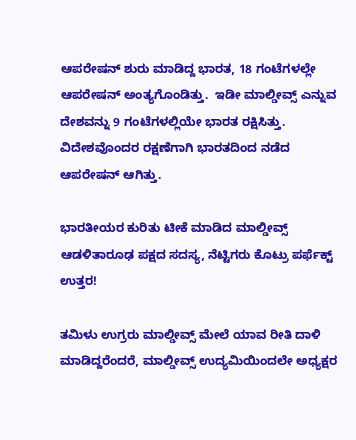ಆಪರೇಷನ್ ಶುರು ಮಾಡಿದ್ದ ಭಾರತ, 18 ಗಂಟೆಗಳಲ್ಲೇ ಆಪರೇಷನ್‌ ಅಂತ್ಯಗೊಂಡಿತ್ತು.  ಇಡೀ ಮಾಲ್ಡೀವ್ಸ್‌ ಎನ್ನುವ ದೇಶವನ್ನು 9 ಗಂಟೆಗಳಲ್ಲಿಯೇ ಭಾರತ ರಕ್ಷಿಸಿತ್ತು. ವಿದೇಶವೊಂದರ ರಕ್ಷಣೆಗಾಗಿ ಭಾರತದಿಂದ ನಡೆದ ಆಪರೇಷನ್‌ ಆಗಿತ್ತು.

ಭಾರತೀಯರ ಕುರಿತು ಟೀಕೆ ಮಾಡಿದ ಮಾಲ್ಡೀವ್ಸ್‌ ಆಡಳಿತಾರೂಢ ಪಕ್ಷದ ಸದಸ್ಯ, ನೆಟ್ಟಿಗರು ಕೊಟ್ರು ಪರ್ಫೆಕ್ಟ್‌ ಉತ್ತರ!

ತಮಿಳು ಉಗ್ರರು ಮಾಲ್ಡೀವ್ಸ್‌ ಮೇಲೆ ಯಾವ ರೀತಿ ದಾಳಿ ಮಾಡಿದ್ದರೆಂದರೆ, ಮಾಲ್ಡೀವ್ಸ್ ಉದ್ಯಮಿಯಿಂದಲೇ ಅಧ್ಯಕ್ಷರ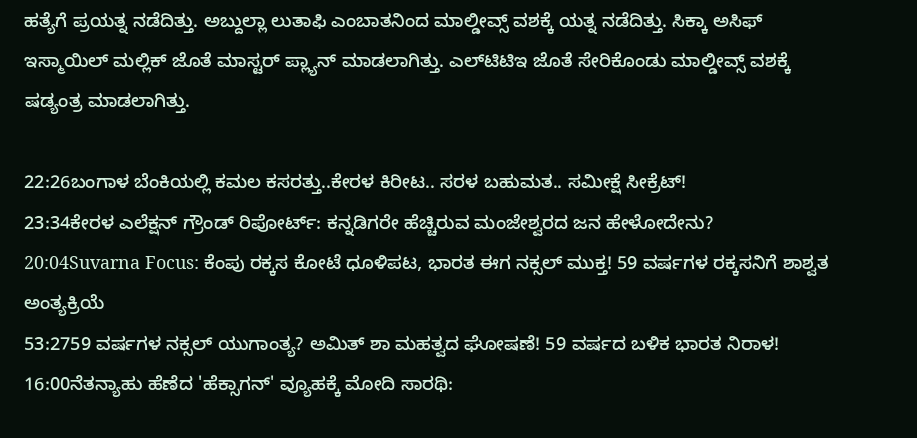ಹತ್ಯೆಗೆ ಪ್ರಯತ್ನ ನಡೆದಿತ್ತು. ಅಬ್ದುಲ್ಲಾ ಲುತಾಫಿ ಎಂಬಾತನಿಂದ ಮಾಲ್ಡೀವ್ಸ್ ವಶಕ್ಕೆ ಯತ್ನ ನಡೆದಿತ್ತು. ಸಿಕ್ಕಾ ಅಸಿಫ್ ಇಸ್ಮಾಯಿಲ್ ಮಲ್ಲಿಕ್ ಜೊತೆ ಮಾಸ್ಟರ್ ಪ್ಲ್ಯಾನ್ ಮಾಡಲಾಗಿತ್ತು. ಎಲ್‌ಟಿಟಿಇ ಜೊತೆ ಸೇರಿಕೊಂಡು ಮಾಲ್ಡೀವ್ಸ್ ವಶಕ್ಕೆ ಷಡ್ಯಂತ್ರ ಮಾಡಲಾಗಿತ್ತು.

22:26ಬಂಗಾಳ ಬೆಂಕಿಯಲ್ಲಿ ಕಮಲ ಕಸರತ್ತು..ಕೇರಳ ಕಿರೀಟ.. ಸರಳ ಬಹುಮತ.. ಸಮೀಕ್ಷೆ ಸೀಕ್ರೆಟ್!
23:34ಕೇರಳ ಎಲೆಕ್ಷನ್ ಗ್ರೌಂಡ್ ರಿಪೋರ್ಟ್: ಕನ್ನಡಿಗರೇ ಹೆಚ್ಚಿರುವ ಮಂಜೇಶ್ವರದ ಜನ ಹೇಳೋದೇನು?
20:04Suvarna Focus: ಕೆಂಪು ರಕ್ಕಸ ಕೋಟೆ ಧೂಳಿಪಟ, ಭಾರತ ಈಗ ನಕ್ಸಲ್ ಮುಕ್ತ! 59 ವರ್ಷಗಳ ರಕ್ಕಸನಿಗೆ ಶಾಶ್ವತ ಅಂತ್ಯಕ್ರಿಯೆ
53:2759 ವರ್ಷಗಳ ನಕ್ಸಲ್ ಯುಗಾಂತ್ಯ? ಅಮಿತ್ ಶಾ ಮಹತ್ವದ ಘೋಷಣೆ! 59 ವರ್ಷದ ಬಳಿಕ ಭಾರತ ನಿರಾಳ!
16:00ನೆತನ್ಯಾಹು ಹೆಣೆದ 'ಹೆಕ್ಸಾಗನ್' ವ್ಯೂಹಕ್ಕೆ ಮೋದಿ ಸಾರಥಿ: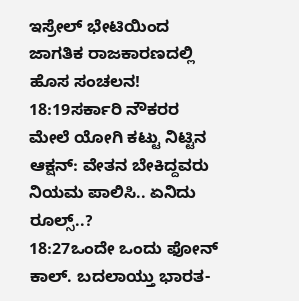ಇಸ್ರೇಲ್ ಭೇಟಿಯಿಂದ ಜಾಗತಿಕ ರಾಜಕಾರಣದಲ್ಲಿ ಹೊಸ ಸಂಚಲನ!
18:19ಸರ್ಕಾರಿ ನೌಕರರ ಮೇಲೆ ಯೋಗಿ ಕಟ್ಟು ನಿಟ್ಟಿನ ಆಕ್ಷನ್: ವೇತನ ಬೇಕಿದ್ದವರು ನಿಯಮ ಪಾಲಿಸಿ.. ಏನಿದು ರೂಲ್ಸ್..?
18:27ಒಂದೇ ಒಂದು ಫೋನ್ ಕಾಲ್. ಬದಲಾಯ್ತು ಭಾರತ-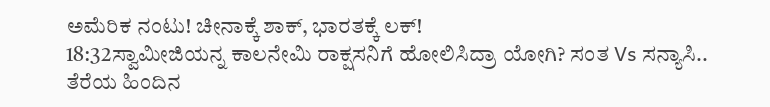ಅಮೆರಿಕ ನಂಟು! ಚೀನಾಕ್ಕೆ ಶಾಕ್, ಭಾರತಕ್ಕೆ ಲಕ್!
18:32ಸ್ವಾಮೀಜಿಯನ್ನ ಕಾಲನೇಮಿ ರಾಕ್ಷಸನಿಗೆ ಹೋಲಿಸಿದ್ರಾ ಯೋಗಿ? ಸಂತ Vs ಸನ್ಯಾಸಿ.. ತೆರೆಯ ಹಿಂದಿನ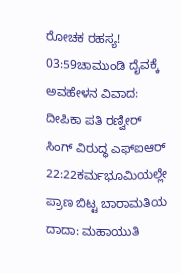ರೋಚಕ ರಹಸ್ಯ!
03:59ಚಾಮುಂಡಿ ದೈವಕ್ಕೆ ಅವಹೇಳನ ವಿವಾದ: ದೀಪಿಕಾ ಪತಿ ರಣ್ವೀರ್ ಸಿಂಗ್ ವಿರುದ್ಧ ಎಫ್‌ಐಆರ್
22:22ಕರ್ಮಭೂಮಿಯಲ್ಲೇ ಪ್ರಾಣ ಬಿಟ್ಟ ಬಾರಾಮತಿಯ ದಾದಾ: ಮಹಾಯುತಿ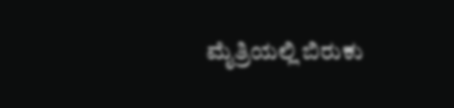ಮೈತ್ರಿಯಲ್ಲಿ ಬಿರುಕು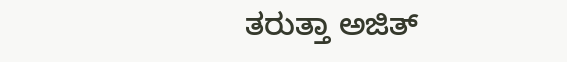ತರುತ್ತಾ ಅಜಿತ್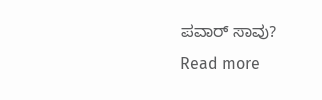ಪವಾರ್ ಸಾವು?
Read more